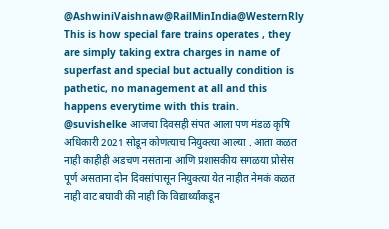@AshwiniVaishnaw@RailMinIndia@WesternRly This is how special fare trains operates , they are simply taking extra charges in name of superfast and special but actually condition is pathetic, no management at all and this happens everytime with this train.
@suvishelke आजचा दिवसही संपत आला पण मंडळ कृषि अधिकारी 2021 सोडून कोणत्याच नियुक्त्या आल्या . आता कळत नाही काहीही अडचण नसताना आणि प्रशासकीय सगळया प्रोसेस पूर्ण असताना दोन दिवसांपासून नियुक्त्या येत नाहीत नेमकं कळत नाही वाट बघावी की नाही कि विद्यार्थ्यांकडून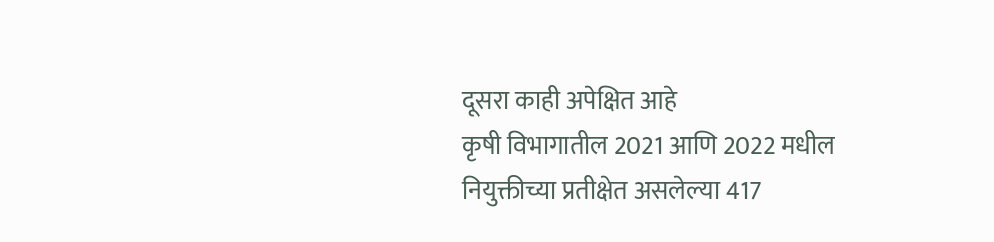दूसरा काही अपेक्षित आहे
कृषी विभागातील 2021 आणि 2022 मधील नियुक्तीच्या प्रतीक्षेत असलेल्या 417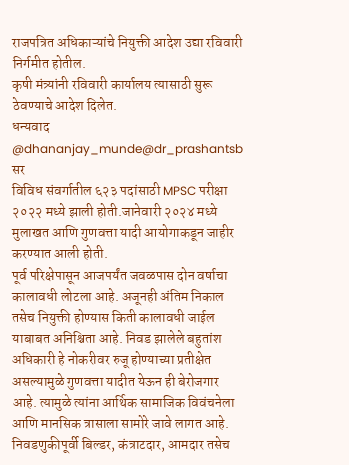राजपत्रित अधिकाऱ्यांचे नियुक्ती आदेश उद्या रविवारी निर्गमीत होतील.
कृषी मंत्र्यांनी रविवारी कार्यालय त्यासाठी सुरू ठेवण्याचे आदेश दिलेत.
धन्यवाद @dhananjay_munde@dr_prashantsb सर
विविध संवर्गातील ६२३ पदांसाठी MPSC परीक्षा २०२२ मध्ये झाली होती.जानेवारी २०२४ मध्ये मुलाखत आणि गुणवत्ता यादी आयोगाकडून जाहीर करण्यात आली होती.
पूर्व परिक्षेपासून आजपर्यंत जवळपास दोन वर्षाचा कालावधी लोटला आहे. अजूनही अंतिम निकाल तसेच नियुक्ती होण्यास किती कालावधी जाईल याबाबत अनिश्चिता आहे. निवड झालेले बहुतांश अधिकारी हे नोकरीवर रुजू होण्याच्या प्रतीक्षेत असल्यामुळे गुणवत्ता यादीत येऊन ही बेरोजगार आहे. त्यामुळे त्यांना आर्थिक सामाजिक विवंचनेला आणि मानसिक त्रासाला सामोरे जावे लागत आहे.
निवडणुकीपूर्वी बिल्डर, कंत्राटदार, आमदार तसेच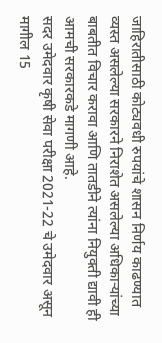जाहिरातीसाठी कोट्यवधी रुपयांचे शासन निर्णय काढण्यात व्यस्त असलेल्या सरकारने निराशेत असलेल्या अधिकाऱ्यांच्या बाबतीत विचार करावा आणि तातडीने त्यांना नियुक्ती द्यावी ही आमची सरकारकडे मागणी आहे.
सदर उमेदवार कृषी सेवा परीक्षा 2021-22 चे उमेदवार असून मागील 15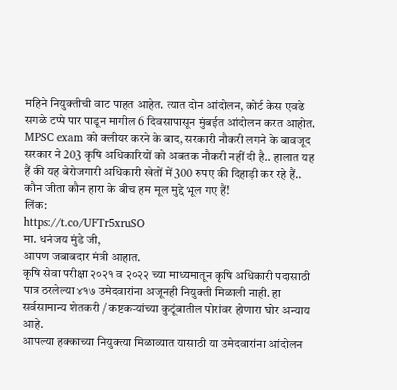महिने नियुक्तीची वाट पाहत आहेत. त्यात दोन आंदोलन, कोर्ट केस एवढे सगळे टप्पे पार पाडून मागील 6 दिवसापासून मुंबईत आंदोलन करत आहोत.
MPSC exam को क्लीयर करने के बाद, सरकारी नौकरी लगने के बावजूद सरकार ने 203 कृषि अधिकारियों को अबतक नौकरी नहीं दी है.. हालात यह हैं की यह बेरोजगारी अधिकारी खेतों में 300 रुपए की दिहाड़ी कर रहे हैं.. कौन जीता कौन हारा के बीच हम मूल मुद्दे भूल गए हैं!
लिंक:
https://t.co/UFTr5xruSO
मा. धनंजय मुंडे जी,
आपण जबाबदार मंत्री आहात.
कृषि सेवा परीक्षा २०२१ व २०२२ च्या माध्यमातून कृषि अधिकारी पदासाठी पात्र ठरलेल्या ४१७ उमेदवारांना अजूनही नियुक्ती मिळाली नाही. हा सर्वसामान्य शेतकरी / कष्टकऱ्यांच्या कुटूंबातील पोरांवर होणारा घोर अन्याय आहे.
आपल्या हक्काच्या नियुक्त्या मिळाव्यात यासाठी या उमेदवारांना आंदोलन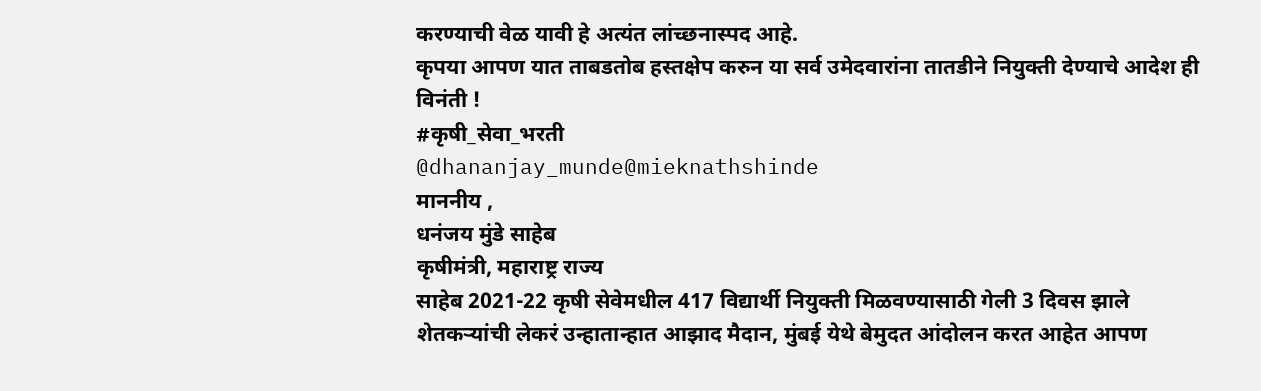करण्याची वेळ यावी हे अत्यंत लांच्छनास्पद आहे.
कृपया आपण यात ताबडतोब हस्तक्षेप करुन या सर्व उमेदवारांना तातडीने नियुक्ती देण्याचे आदेश ही विनंती !
#कृषी_सेवा_भरती
@dhananjay_munde@mieknathshinde
माननीय ,
धनंजय मुंडे साहेब
कृषीमंत्री, महाराष्ट्र राज्य
साहेब 2021-22 कृषी सेवेमधील 417 विद्यार्थी नियुक्ती मिळवण्यासाठी गेली 3 दिवस झाले शेतकऱ्यांची लेकरं उन्हातान्हात आझाद मैदान, मुंबई येथे बेमुदत आंदोलन करत आहेत आपण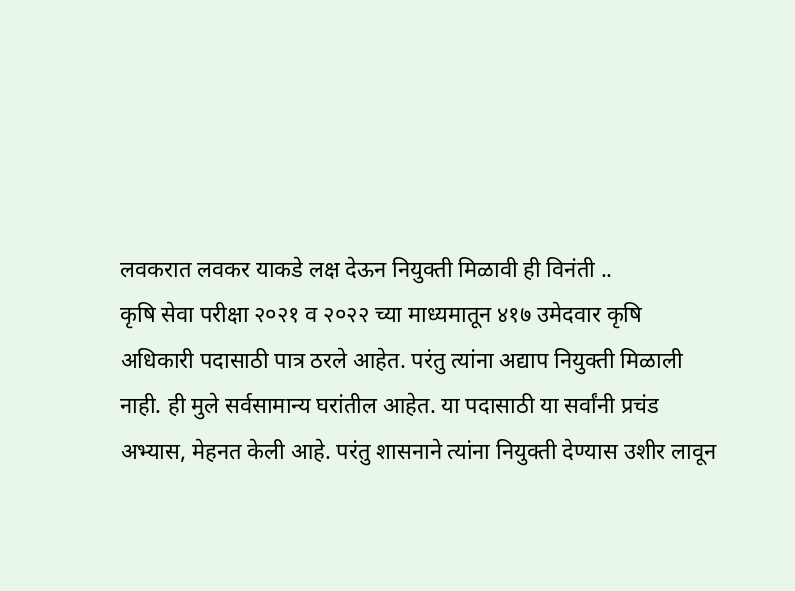लवकरात लवकर याकडे लक्ष देऊन नियुक्ती मिळावी ही विनंती ..
कृषि सेवा परीक्षा २०२१ व २०२२ च्या माध्यमातून ४१७ उमेदवार कृषि अधिकारी पदासाठी पात्र ठरले आहेत. परंतु त्यांना अद्याप नियुक्ती मिळाली नाही. ही मुले सर्वसामान्य घरांतील आहेत. या पदासाठी या सर्वांनी प्रचंड अभ्यास, मेहनत केली आहे. परंतु शासनाने त्यांना नियुक्ती देण्यास उशीर लावून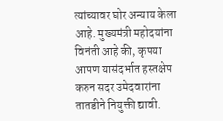त्यांच्यावर घोर अन्याय केला आहे. मुख्यमंत्री महोदयांना विनंती आहे की, कृपया आपण यासंदर्भात हस्तक्षेप करुन सदर उमेदवारांना तातडीने नियुक्ती द्यावी.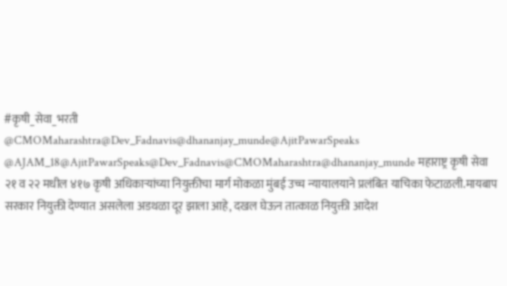#कृषी_सेवा_भरती
@CMOMaharashtra@Dev_Fadnavis@dhananjay_munde@AjitPawarSpeaks
@AJAM_18@AjitPawarSpeaks@Dev_Fadnavis@CMOMaharashtra@dhananjay_munde महाराष्ट्र कृषी सेवा २१ व २२ मधील ४१७ कृषी अधिकाऱ्यांच्या नियुक्तीचा मार्ग मोकळा मुंबई उच्च न्यायालयाने प्रलंबित याचिका फेटाळली.मायबाप सरकार नियुक्ती देण्यात असलेला अडथळा दूर झाला आहे, दखल घेऊन तात्काळ नियुक्ती आदेश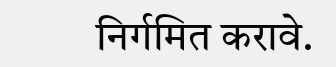निर्गमित करावे.